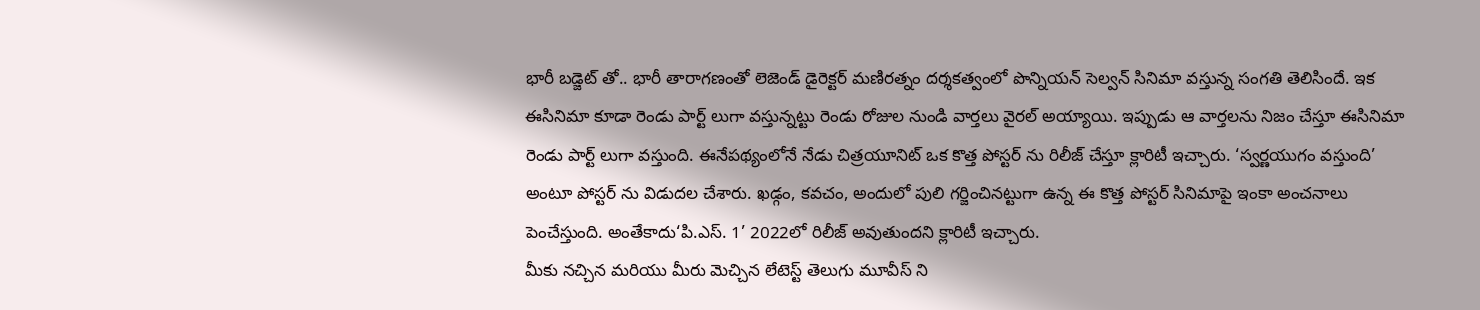భారీ బడ్జెట్ తో.. భారీ తారాగణంతో లెజెండ్ డైరెక్టర్ మణిరత్నం దర్శకత్వంలో పొన్నియన్ సెల్వన్ సినిమా వస్తున్న సంగతి తెలిసిందే. ఇక ఈసినిమా కూడా రెండు పార్ట్ లుగా వస్తున్నట్టు రెండు రోజుల నుండి వార్తలు వైరల్ అయ్యాయి. ఇప్పుడు ఆ వార్తలను నిజం చేస్తూ ఈసినిమా రెండు పార్ట్ లుగా వస్తుంది. ఈనేపథ్యంలోనే నేడు చిత్రయూనిట్ ఒక కొత్త పోస్టర్ ను రిలీజ్ చేస్తూ క్లారిటీ ఇచ్చారు. ‘స్వర్ణయుగం వస్తుంది’ అంటూ పోస్టర్ ను విడుదల చేశారు. ఖడ్గం, కవచం, అందులో పులి గర్జించినట్టుగా ఉన్న ఈ కొత్త పోస్టర్ సినిమాపై ఇంకా అంచనాలు పెంచేస్తుంది. అంతేకాదు‘పి.ఎస్. 1’ 2022లో రిలీజ్ అవుతుందని క్లారిటీ ఇచ్చారు.
మీకు నచ్చిన మరియు మీరు మెచ్చిన లేటెస్ట్ తెలుగు మూవీస్ ని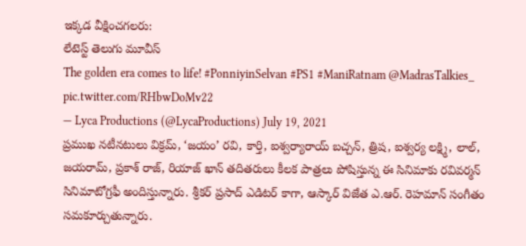ఇక్కడ వీక్షించగలరు:
లేటెస్ట్ తెలుగు మూవీస్
The golden era comes to life! #PonniyinSelvan #PS1 #ManiRatnam @MadrasTalkies_ pic.twitter.com/RHbwDoMv22
— Lyca Productions (@LycaProductions) July 19, 2021
ప్రముఖ నటీనటులు విక్రమ్, ‘జయం’ రవి, కార్తి, ఐశ్వర్యారాయ్ బచ్చన్, త్రిష, ఐశ్వర్య లక్ష్మి, లాల్, జయరామ్, ప్రకాశ్ రాజ్, రియాజ్ ఖాన్ తదితరులు కీలక పాత్రలు పోషిస్తున్న ఈ సినిమాకు రవివర్మన్ సినిమాటోగ్రఫీ అందిస్తున్నారు. శ్రీకర్ ప్రసాద్ ఎడిటర్ కాగా, ఆస్కార్ విజేత ఎ.ఆర్. రెహమాన్ సంగీతం సమకూర్చుతున్నారు.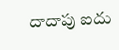దాదాపు ఐదు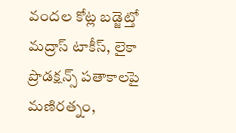వందల కోట్ల బడ్జెట్తో మద్రాస్ టాకీస్, లైకా ప్రొడక్షన్స్ పతాకాలపై మణిరత్నం,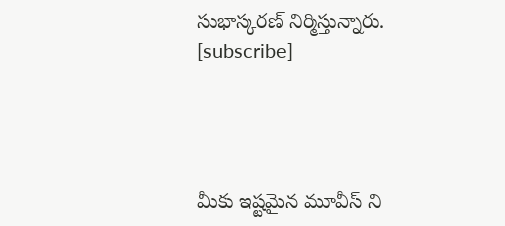సుభాస్కరణ్ నిర్మిస్తున్నారు.
[subscribe]




మీకు ఇష్టమైన మూవీస్ ని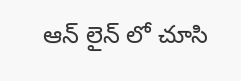ఆన్ లైన్ లో చూసి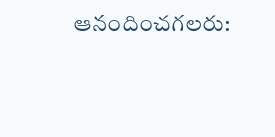ఆనందించగలరు: